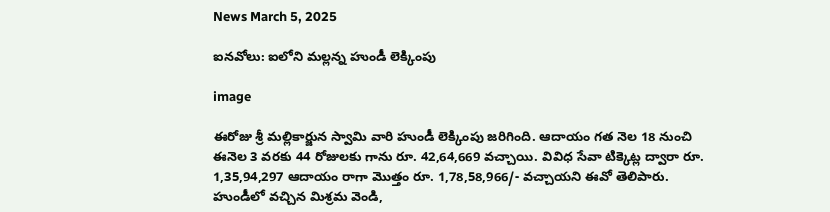News March 5, 2025

ఐనవోలు: ఐలోని మల్లన్న హుండీ లెక్కింపు

image

ఈరోజు శ్రీ మల్లికార్జున స్వామి వారి హుండీ లెక్కింపు జరిగింది. ఆదాయం గత నెల 18 నుంచి ఈనెల 3 వరకు 44 రోజులకు గాను రూ. 42,64,669 వచ్చాయి. వివిధ సేవా టిక్కెట్ల ద్వారా రూ. 1,35,94,297 ఆదాయం రాగా మొత్తం రూ. 1,78,58,966/- వచ్చాయని ఈవో తెలిపారు. హుండీలో వచ్చిన మిశ్రమ వెండి,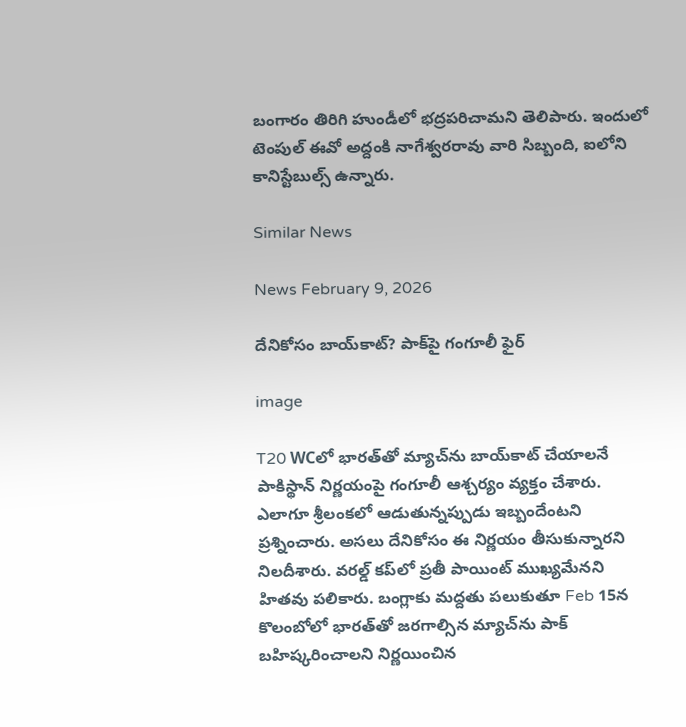బంగారం తిరిగి హుండీలో భద్రపరిచామని తెలిపారు. ఇందులో టెంపుల్ ఈవో అద్దంకి నాగేశ్వరరావు వారి సిబ్బంది, ఐలోని కానిస్టేబుల్స్ ఉన్నారు.

Similar News

News February 9, 2026

దేనికోసం బాయ్‌కాట్? పాక్‌పై గంగూలీ ఫైర్

image

T20 WCలో భారత్‌తో మ్యాచ్‌ను బాయ్‌కాట్ చేయాలనే పాకిస్థాన్ నిర్ణయంపై గంగూలీ ఆశ్చర్యం వ్యక్తం చేశారు. ఎలాగూ శ్రీలంకలో ఆడుతున్నప్పుడు ఇబ్బందేంటని ప్రశ్నించారు. అసలు దేనికోసం ఈ నిర్ణయం తీసుకున్నారని నిలదీశారు. వరల్డ్ కప్‌లో ప్రతీ పాయింట్ ముఖ్యమేనని హితవు పలికారు. బంగ్లాకు మద్దతు పలుకుతూ Feb 15న కొలంబోలో భారత్‌తో జరగాల్సిన మ్యాచ్‌ను పాక్ బహిష్కరించాలని నిర్ణయించిన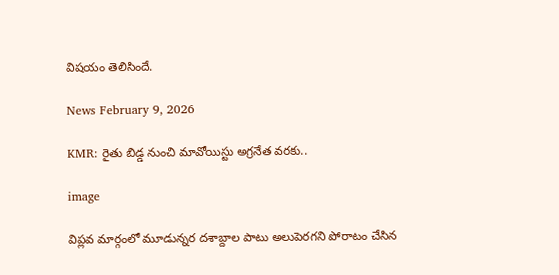విషయం తెలిసిందే.

News February 9, 2026

KMR: రైతు బిడ్డ నుంచి మావోయిస్టు అగ్రనేత వరకు..

image

విప్లవ మార్గంలో మూడున్నర దశాబ్దాల పాటు అలుపెరగని పోరాటం చేసిన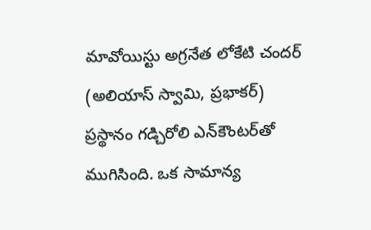మావోయిస్టు అగ్రనేత లోకేటి చందర్ (అలియాస్ స్వామి, ప్రభాకర్) ప్రస్థానం గడ్చిరోలి ఎన్‌కౌంటర్‌తో ముగిసింది. ఒక సామాన్య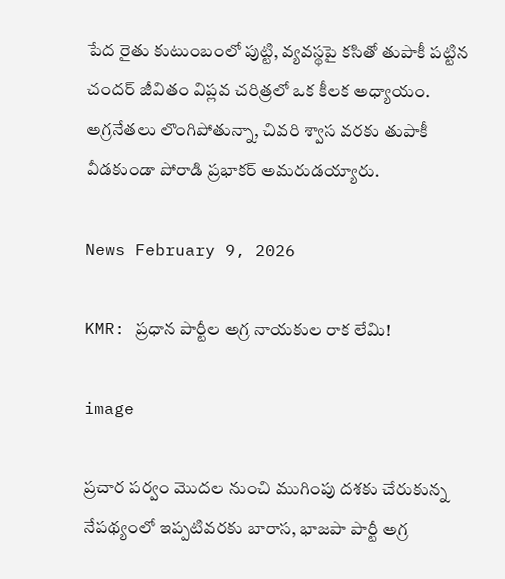పేద రైతు కుటుంబంలో పుట్టి, వ్యవస్థపై కసితో తుపాకీ పట్టిన చందర్ జీవితం విప్లవ చరిత్రలో ఒక కీలక అధ్యాయం. అగ్రనేతలు లొంగిపోతున్నా, చివరి శ్వాస వరకు తుపాకీ వీడకుండా పోరాడి ప్రభాకర్ అమరుడయ్యారు.

News February 9, 2026

KMR: ప్రధాన పార్టీల అగ్ర నాయకుల రాక లేమి!

image

ప్రచార పర్వం మొదల నుంచి ముగింపు దశకు చేరుకున్న నేపథ్యంలో ఇప్పటివరకు బారాస, భాజపా పార్టీ అగ్ర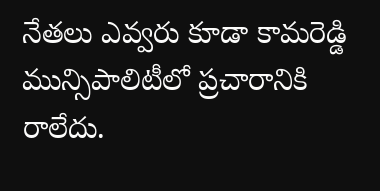నేతలు ఎవ్వరు కూడా కామరెడ్డి మున్సిపాలిటీలో ప్రచారానికి రాలేదు.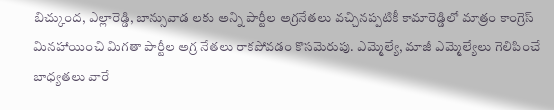బిచ్కుంద, ఎల్లారెడ్డి, బాన్సువాడ లకు అన్ని పార్టీల అగ్రనేతలు వచ్చినప్పటికీ కామారెడ్డిలో మాత్రం కాంగ్రెస్ మినహాయించి మిగతా పార్టీల అగ్ర నేతలు రాకపోవడం కొసమెరుపు. ఎమ్మెల్యే, మాజీ ఎమ్మెల్యేలు గెలిపించే బాధ్యతలు వారే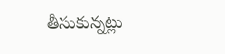తీసుకున్నట్లు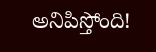అనిపిస్తోంది!